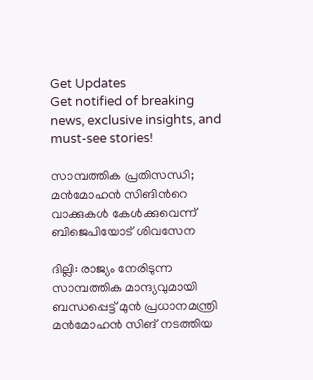Get Updates
Get notified of breaking news, exclusive insights, and must-see stories!

സാമ്പത്തിക പ്രതിസന്ധി; മന്‍മോഹന്‍ സിങിന്‍റെ വാക്കുകള്‍ കേള്‍ക്കുവെന്ന് ബിജെപിയോട് ശിവസേന

ദില്ലി: രാജ്യം നേരിടുന്ന സാമ്പത്തിക മാന്ദ്യവുമായി ബന്ധപ്പെട്ട് മുന്‍ പ്രധാനമന്ത്രി മന്‍മോഹന്‍ സിങ് നടത്തിയ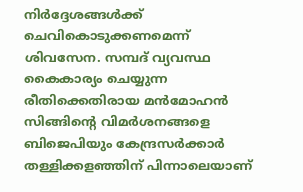നിര്‍ദ്ദേശങ്ങള്‍ക്ക് ചെവികൊടുക്കണമെന്ന് ശിവസേന. സമ്പദ് വ്യവസ്ഥ കൈകാര്യം ചെയ്യുന്ന രീതിക്കെതിരായ മന്‍മോഹന്‍ സിങ്ങിന്‍റെ വിമര്‍ശനങ്ങളെ ബിജെപിയും കേന്ദ്രസര്‍ക്കാര്‍ തള്ളിക്കളഞ്ഞിന് പിന്നാലെയാണ്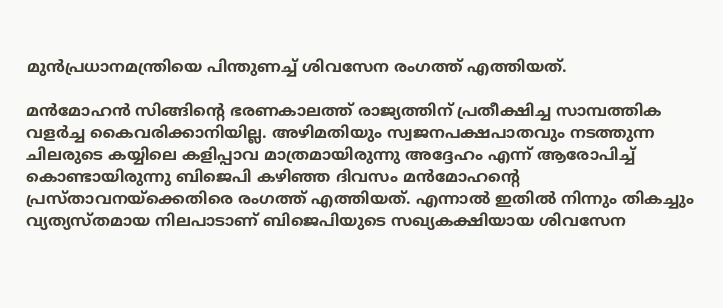മുന്‍പ്രധാനമന്ത്രിയെ പിന്തുണച്ച് ശിവസേന രംഗത്ത് എത്തിയത്.

മന്‍മോഹന്‍ സിങ്ങിന്‍റെ ഭരണകാലത്ത് രാജ്യത്തിന് പ്രതീക്ഷിച്ച സാമ്പത്തിക വളര്‍ച്ച കൈവരിക്കാനിയില്ല. അഴിമതിയും സ്വജനപക്ഷപാതവും നടത്തുന്ന ചിലരുടെ കയ്യിലെ കളിപ്പാവ മാത്രമായിരുന്നു അദ്ദേഹം എന്ന് ആരോപിച്ച് കൊണ്ടായിരുന്നു ബിജെപി കഴിഞ്ഞ ദിവസം മന്‍മോഹന്‍റെ പ്രസ്താവനയ്ക്കെതിരെ രംഗത്ത് എത്തിയത്. എന്നാല്‍ ഇതില്‍ നിന്നും തികച്ചും വ്യത്യസ്തമായ നിലപാടാണ് ബിജെപിയുടെ സഖ്യകക്ഷിയായ ശിവസേന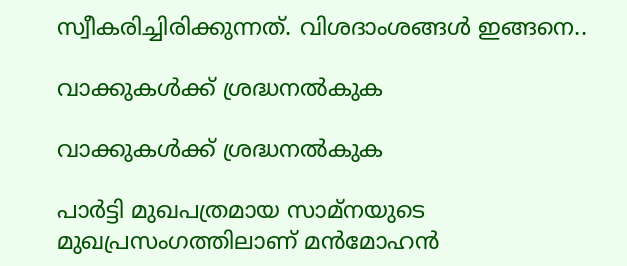സ്വീകരിച്ചിരിക്കുന്നത്. വിശദാംശങ്ങള്‍ ഇങ്ങനെ..

വാക്കുകള്‍ക്ക് ശ്രദ്ധനല്‍കുക

വാക്കുകള്‍ക്ക് ശ്രദ്ധനല്‍കുക

പാര്‍ട്ടി മുഖപത്രമായ സാമ്നയുടെ മുഖപ്രസംഗത്തിലാണ് മന്‍മോഹന്‍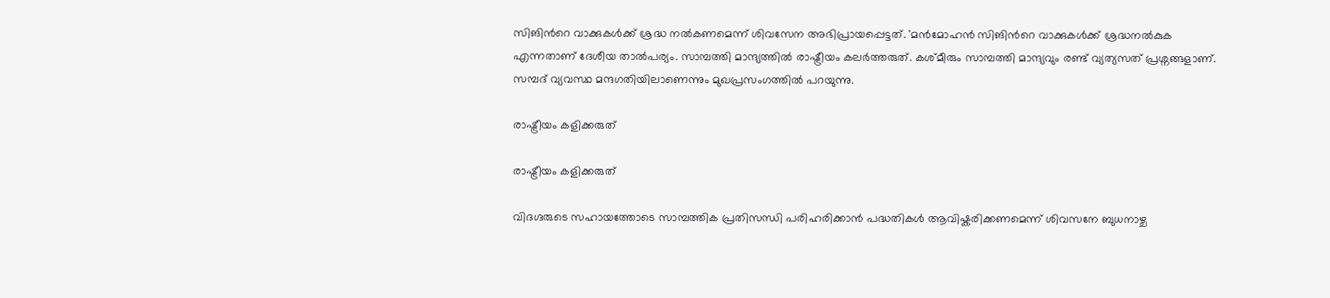സിങിന്‍റെ വാക്കുകള്‍ക്ക് ശ്രദ്ധ നല്‍കണമെന്ന് ശിവസേന അഭിപ്രായപ്പെട്ടത്. 'മന്‍മോഹന്‍ സിങിന്‍റെ വാക്കുകള്‍ക്ക് ശ്രദ്ധനല്‍കുക എന്നതാണ് ദേശീയ താല്‍പര്യം. സാമ്പത്തി മാന്ദ്യത്തില്‍ രാഷ്ട്രീയം കലര്‍ത്തരുത്. കശ്മീരും സാമ്പത്തി മാന്ദ്യവും രണ്ട് വ്യത്യസത് പ്രശ്നങ്ങളാണ്. സമ്പദ് വ്യവസ്ഥ മന്ദഗതിയിലാണെന്നും മുഖപ്രസംഗത്തില്‍ പറയുന്നു.

രാഷ്ട്രീയം കളിക്കരുത്

രാഷ്ട്രീയം കളിക്കരുത്

വിദഗ്ദരുടെ സഹായത്തോടെ സാമ്പത്തിക പ്രതിസന്ധി പരിഹരിക്കാന്‍ പദ്ധതികള്‍ ആവിഷ്കരിക്കണമെന്ന് ശിവസനേ ബുധനാഴ്ച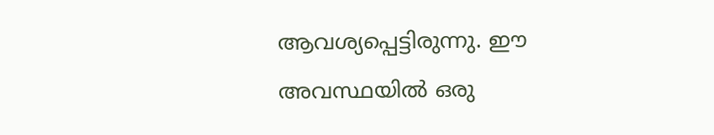ആവശ്യപ്പെട്ടിരുന്നു. ഈ അവസ്ഥയില്‍ ഒരു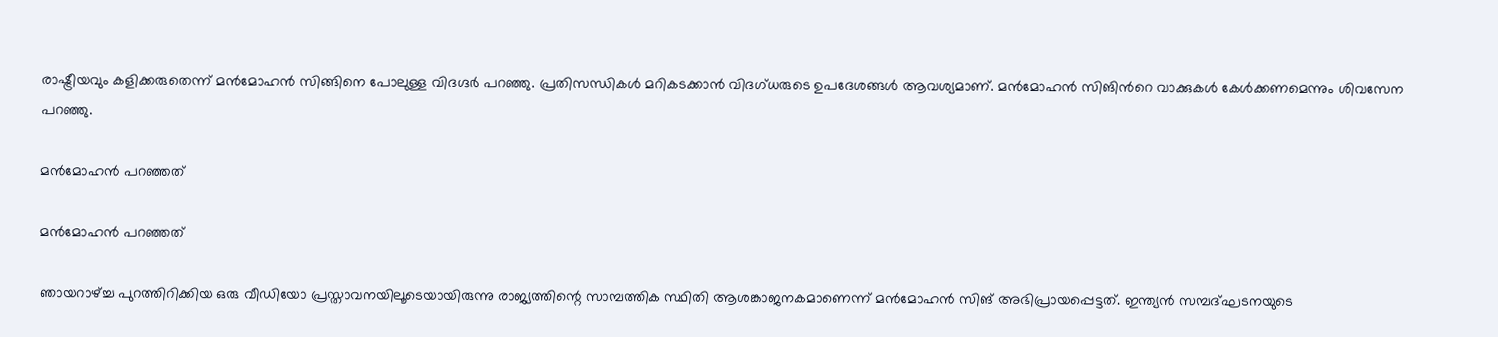രാഷ്ട്രീയവും കളിക്കരുതെന്ന് മന്‍മോഹന്‍ സിങ്ങിനെ പോലുള്ള വിദഗ്ദര്‍ പറഞ്ഞു. പ്രതിസന്ധികള്‍ മറികടക്കാന്‍ വിദഗ്ധരുടെ ഉപദേശങ്ങള്‍ ആവശ്യമാണ്. മന്‍മോഹന്‍ സിങിന്‍റെ വാക്കുകള്‍ കേള്‍ക്കണമെന്നും ശിവസേന പറഞ്ഞു.

മന്‍മോഹന്‍ പറഞ്ഞത്

മന്‍മോഹന്‍ പറഞ്ഞത്

ഞായറാഴ്ച്ച പുറത്തിറിക്കിയ ഒരു വീഡിയോ പ്രസ്താവനയിലൂടെയായിരുന്നു രാജ്യത്തിന്റെ സാമ്പത്തിക സ്ഥിതി ആശങ്കാജനകമാണെന്ന് മന്‍മോഹന്‍ സിങ് അഭിപ്രായപ്പെട്ടത്. ഇന്ത്യൻ സമ്പദ്ഘടനയുടെ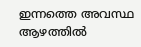ഇന്നത്തെ അവസ്ഥ ആഴത്തിൽ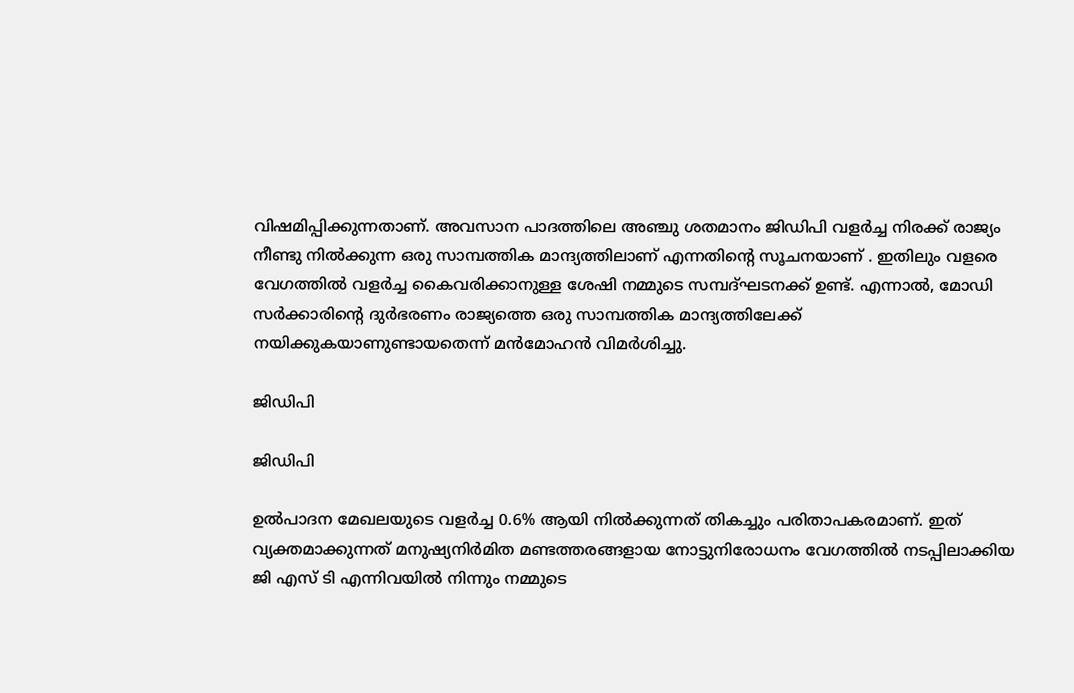വിഷമിപ്പിക്കുന്നതാണ്. അവസാന പാദത്തിലെ അഞ്ചു ശതമാനം ജിഡിപി വളർച്ച നിരക്ക് രാജ്യം നീണ്ടു നിൽക്കുന്ന ഒരു സാമ്പത്തിക മാന്ദ്യത്തിലാണ് എന്നതിന്റെ സൂചനയാണ് . ഇതിലും വളരെ വേഗത്തിൽ വളർച്ച കൈവരിക്കാനുള്ള ശേഷി നമ്മുടെ സമ്പദ്ഘടനക്ക് ഉണ്ട്. എന്നാൽ, മോഡി സർക്കാരിന്റെ ദുർഭരണം രാജ്യത്തെ ഒരു സാമ്പത്തിക മാന്ദ്യത്തിലേക്ക് നയിക്കുകയാണുണ്ടായതെന്ന് മന്‍മോഹന്‍ വിമര്‍ശിച്ചു.

ജിഡിപി

ജിഡിപി

ഉൽ‌പാദന മേഖലയുടെ വളർച്ച 0.6% ആയി നിൽക്കുന്നത് തികച്ചും പരിതാപകരമാണ്. ഇത് വ്യക്തമാക്കുന്നത് മനുഷ്യനിർമിത മണ്ടത്തരങ്ങളായ നോട്ടുനിരോധനം വേഗത്തിൽ നടപ്പിലാക്കിയ ജി എസ് ടി എന്നിവയിൽ നിന്നും നമ്മുടെ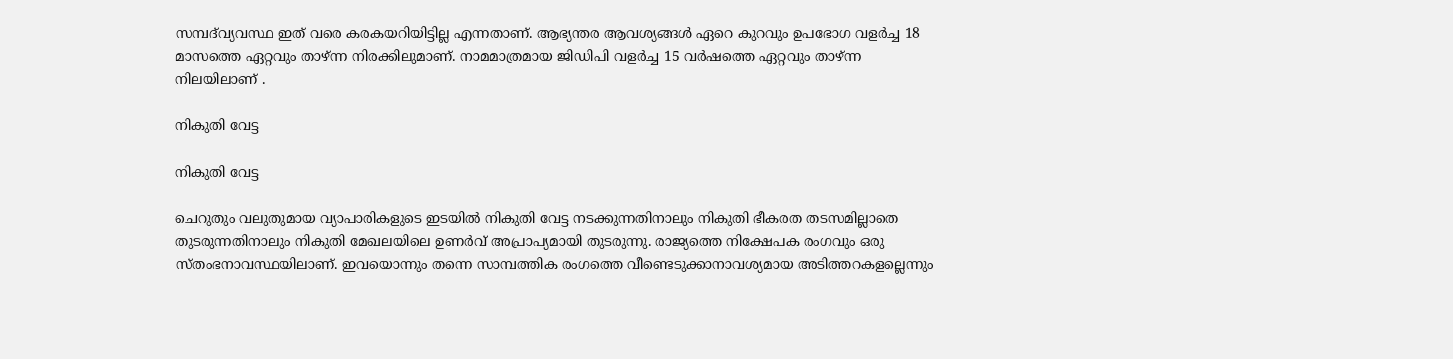സമ്പദ്‌വ്യവസ്ഥ ഇത് വരെ കരകയറിയിട്ടില്ല എന്നതാണ്. ആഭ്യന്തര ആവശ്യങ്ങൾ ഏറെ കുറവും ഉപഭോഗ വളർച്ച 18 മാസത്തെ ഏറ്റവും താഴ്ന്ന നിരക്കിലുമാണ്. നാമമാത്രമായ ജിഡിപി വളർച്ച 15 വർഷത്തെ ഏറ്റവും താഴ്ന്ന നിലയിലാണ് .

നികുതി വേട്ട

നികുതി വേട്ട

ചെറുതും വലുതുമായ വ്യാപാരികളുടെ ഇടയിൽ നികുതി വേട്ട നടക്കുന്നതിനാലും നികുതി ഭീകരത തടസമില്ലാതെ തുടരുന്നതിനാലും നികുതി മേഖലയിലെ ഉണർവ് അപ്രാപ്യമായി തുടരുന്നു. രാജ്യത്തെ നിക്ഷേപക രംഗവും ഒരു സ്തംഭനാവസ്ഥയിലാണ്. ഇവയൊന്നും തന്നെ സാമ്പത്തിക രംഗത്തെ വീണ്ടെടുക്കാനാവശ്യമായ അടിത്തറകളല്ലെന്നും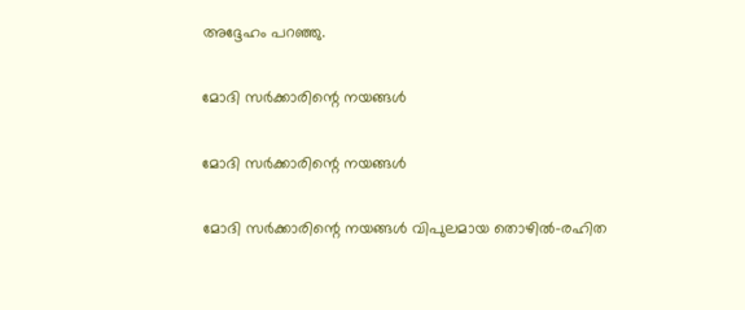അദ്ദേഹം പറഞ്ഞു.

മോദി സർക്കാരിന്റെ നയങ്ങൾ

മോദി സർക്കാരിന്റെ നയങ്ങൾ

മോദി സർക്കാരിന്റെ നയങ്ങൾ വിപുലമായ തൊഴിൽ-രഹിത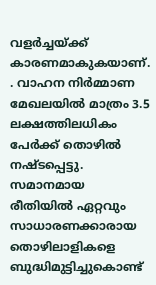വളർച്ചയ്ക്ക് കാരണമാകുകയാണ്. . വാഹന നിർമ്മാണ മേഖലയിൽ മാത്രം 3.5 ലക്ഷത്തിലധികം പേർക്ക് തൊഴിൽ നഷ്ടപ്പെട്ടു. സമാനമായ രീതിയിൽ ഏറ്റവും സാധാരണക്കാരായ തൊഴിലാളികളെ ബുദ്ധിമുട്ടിച്ചുകൊണ്ട്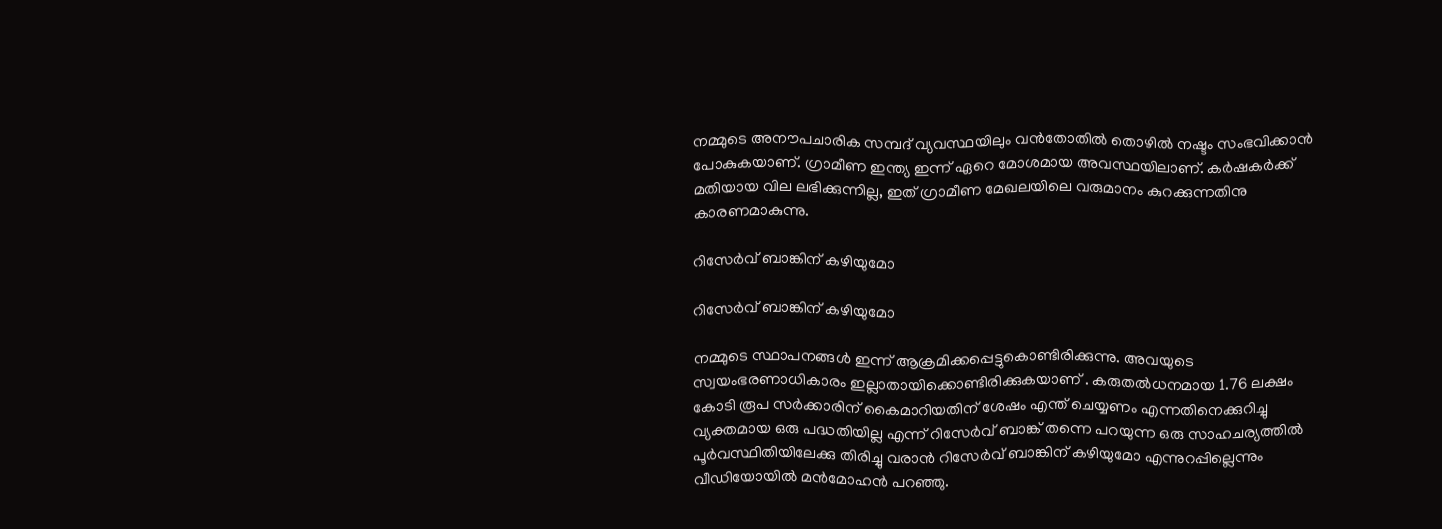നമ്മുടെ അനൗപചാരിക സമ്പദ് വ്യവസ്ഥയിലും വൻതോതിൽ തൊഴിൽ നഷ്ടം സംഭവിക്കാൻ പോകുകയാണ്. ഗ്രാമീണ ഇന്ത്യ ഇന്ന് ഏറെ മോശമായ അവസ്ഥയിലാണ്. കർഷകർക്ക് മതിയായ വില ലഭിക്കുന്നില്ല, ഇത് ഗ്രാമീണ മേഖലയിലെ വരുമാനം കുറക്കുന്നതിനു കാരണമാകുന്നു.

റിസേർവ് ബാങ്കിന് കഴിയുമോ

റിസേർവ് ബാങ്കിന് കഴിയുമോ

നമ്മുടെ സ്ഥാപനങ്ങൾ ഇന്ന് ആക്രമിക്കപ്പെട്ടുകൊണ്ടിരിക്കുന്നു. അവയുടെ സ്വയംഭരണാധികാരം ഇല്ലാതായിക്കൊണ്ടിരിക്കുകയാണ് . കരുതൽധനമായ 1.76 ലക്ഷം കോടി രൂപ സർക്കാരിന് കൈമാറിയതിന് ശേഷം എന്ത് ചെയ്യണം എന്നതിനെക്കുറിച്ചു വ്യക്തമായ ഒരു പദ്ധതിയില്ല എന്ന് റിസേർവ് ബാങ്ക് തന്നെ പറയുന്ന ഒരു സാഹചര്യത്തിൽ പൂർവസ്ഥിതിയിലേക്കു തിരിച്ചു വരാൻ റിസേർവ് ബാങ്കിന് കഴിയുമോ എന്നുറപ്പില്ലെന്നും വീഡിയോയില്‍ മന്‍മോഹന്‍ പറഞ്ഞു.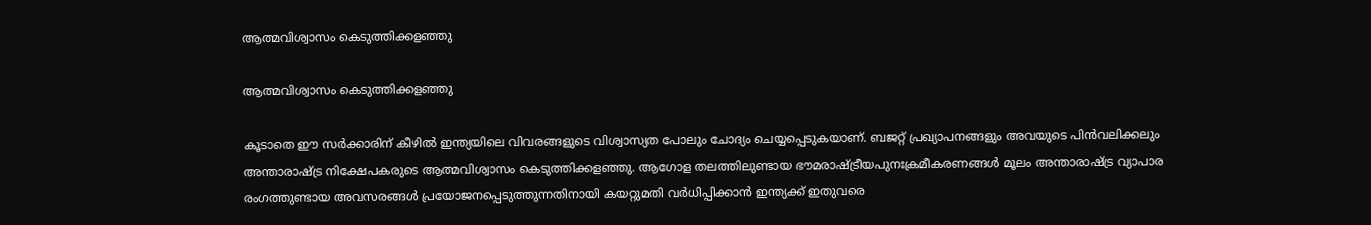ആത്മവിശ്വാസം കെടുത്തിക്കളഞ്ഞു

ആത്മവിശ്വാസം കെടുത്തിക്കളഞ്ഞു

കൂടാതെ ഈ സർക്കാരിന് കീഴിൽ ഇന്ത്യയിലെ വിവരങ്ങളുടെ വിശ്വാസ്യത പോലും ചോദ്യം ചെയ്യപ്പെടുകയാണ്. ബജറ്റ് പ്രഖ്യാപനങ്ങളും അവയുടെ പിൻവലിക്കലും അന്താരാഷ്ട്ര നിക്ഷേപകരുടെ ആത്മവിശ്വാസം കെടുത്തിക്കളഞ്ഞു. ആഗോള തലത്തിലുണ്ടായ ഭൗമരാഷ്ട്രീയപുനഃക്രമീകരണങ്ങൾ മൂലം അന്താരാഷ്ട്ര വ്യാപാര രംഗത്തുണ്ടായ അവസരങ്ങൾ പ്രയോജനപ്പെടുത്തുന്നതിനായി കയറ്റുമതി വർധിപ്പിക്കാൻ ഇന്ത്യക്ക് ഇതുവരെ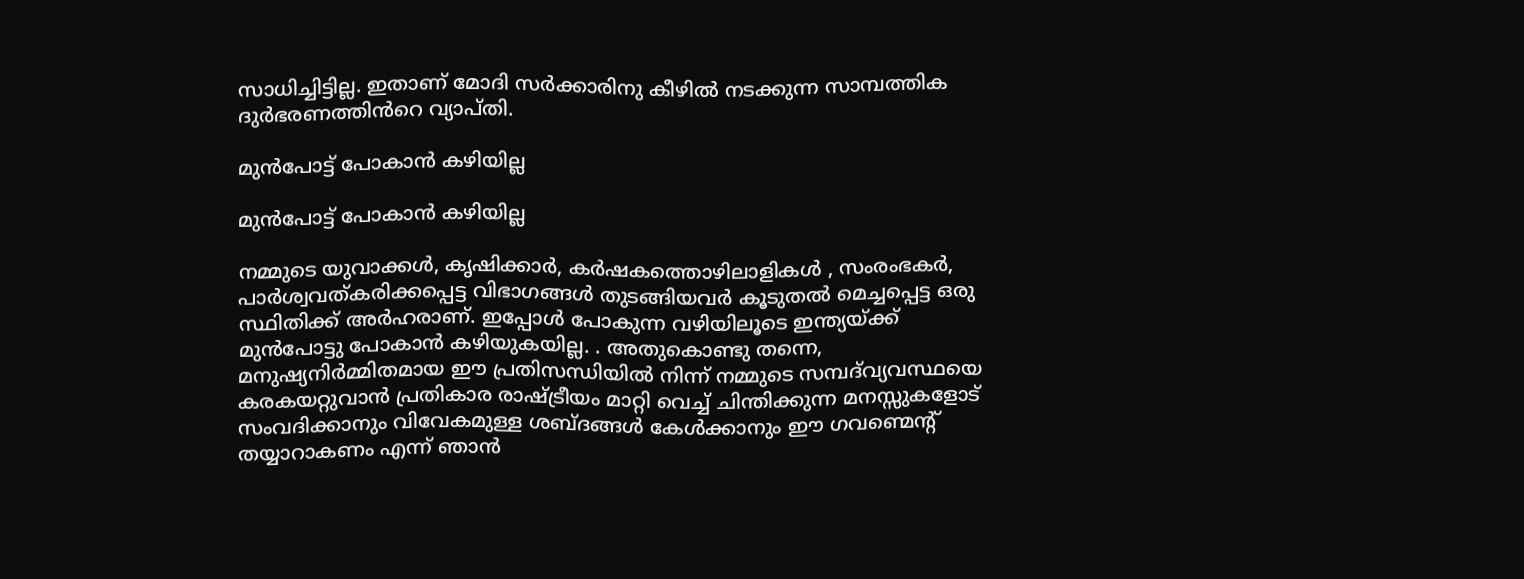സാധിച്ചിട്ടില്ല. ഇതാണ് മോദി സർക്കാരിനു കീഴിൽ നടക്കുന്ന സാമ്പത്തിക ദുർഭരണത്തിൻറെ വ്യാപ്തി.

മുന്‍പോട്ട് പോകാന്‍ കഴിയില്ല

മുന്‍പോട്ട് പോകാന്‍ കഴിയില്ല

നമ്മുടെ യുവാക്കൾ, കൃഷിക്കാർ, കർഷകത്തൊഴിലാളികൾ , സംരംഭകർ, പാർശ്വവത്കരിക്കപ്പെട്ട വിഭാഗങ്ങൾ തുടങ്ങിയവർ കൂടുതൽ മെച്ചപ്പെട്ട ഒരു സ്ഥിതിക്ക് അർഹരാണ്. ഇപ്പോൾ പോകുന്ന വഴിയിലൂടെ ഇന്ത്യയ്ക്ക് മുൻപോട്ടു പോകാൻ കഴിയുകയില്ല. . അതുകൊണ്ടു തന്നെ, മനുഷ്യനിർമ്മിതമായ ഈ പ്രതിസന്ധിയിൽ നിന്ന് നമ്മുടെ സമ്പദ്‌വ്യവസ്ഥയെ കരകയറ്റുവാൻ പ്രതികാര രാഷ്ട്രീയം മാറ്റി വെച്ച് ചിന്തിക്കുന്ന മനസ്സുകളോട് സംവദിക്കാനും വിവേകമുള്ള ശബ്ദങ്ങൾ കേൾക്കാനും ഈ ഗവണ്മെന്റ് തയ്യാറാകണം എന്ന് ഞാൻ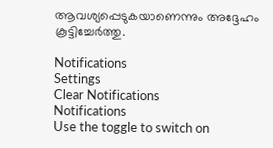ആവശ്യപ്പെടുകയാണെന്നും അദ്ദേഹം കൂട്ടിച്ചേര്‍ത്തു.

Notifications
Settings
Clear Notifications
Notifications
Use the toggle to switch on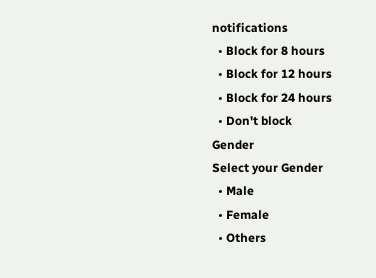notifications
  • Block for 8 hours
  • Block for 12 hours
  • Block for 24 hours
  • Don't block
Gender
Select your Gender
  • Male
  • Female
  • Others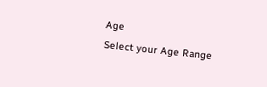Age
Select your Age Range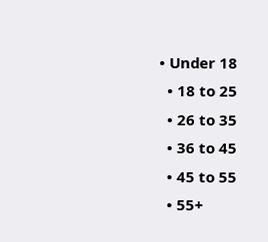• Under 18
  • 18 to 25
  • 26 to 35
  • 36 to 45
  • 45 to 55
  • 55+